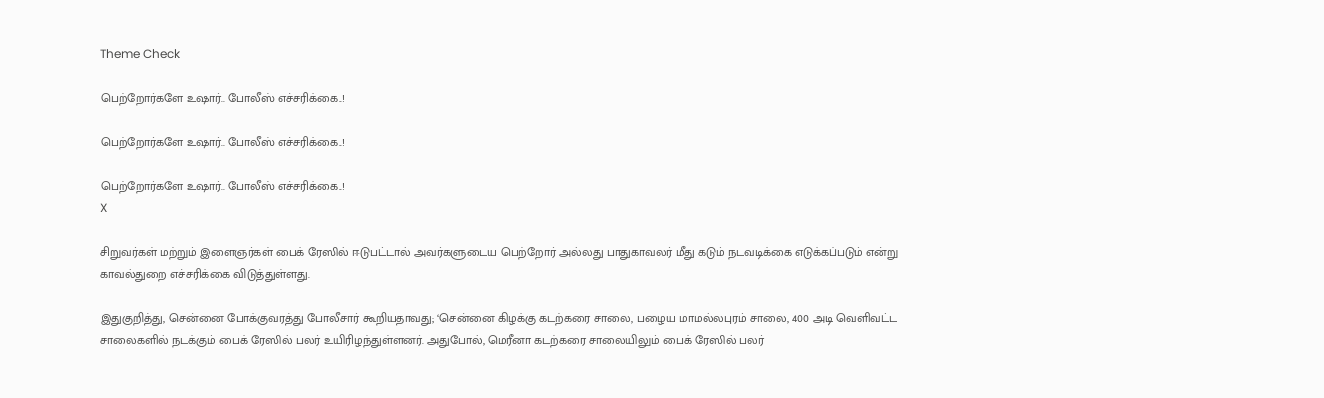Theme Check

பெற்றோர்களே உஷார்.. போலீஸ் எச்சரிக்கை..!

பெற்றோர்களே உஷார்.. போலீஸ் எச்சரிக்கை..!

பெற்றோர்களே உஷார்.. போலீஸ் எச்சரிக்கை..!
X

சிறுவர்கள் மற்றும் இளைஞர்கள் பைக் ரேஸில் ஈடுபட்டால் அவர்களுடைய பெற்றோர் அல்லது பாதுகாவலர் மீது கடும் நடவடிக்கை எடுக்கப்படும் என்று காவல்துறை எச்சரிக்கை விடுத்துள்ளது.

இதுகுறித்து, சென்னை போக்குவரத்து போலீசார் கூறியதாவது; ‘சென்னை கிழக்கு கடற்கரை சாலை, பழைய மாமல்லபுரம் சாலை, 400 அடி வெளிவட்ட சாலைகளில் நடக்கும் பைக் ரேஸில் பலர் உயிரிழந்துள்ளனர். அதுபோல், மெரீனா கடற்கரை சாலையிலும் பைக் ரேஸில் பலர்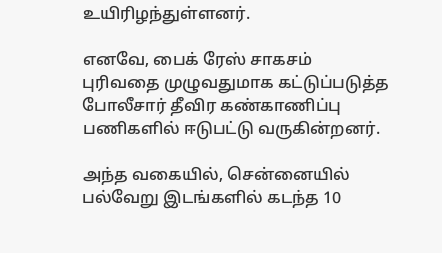உயிரிழந்துள்ளனர்.

எனவே, பைக் ரேஸ் சாகசம் புரிவதை முழுவதுமாக கட்டுப்படுத்த போலீசார் தீவிர கண்காணிப்பு பணிகளில் ஈடுபட்டு வருகின்றனர்.

அந்த வகையில், சென்னையில் பல்வேறு இடங்களில் கடந்த 10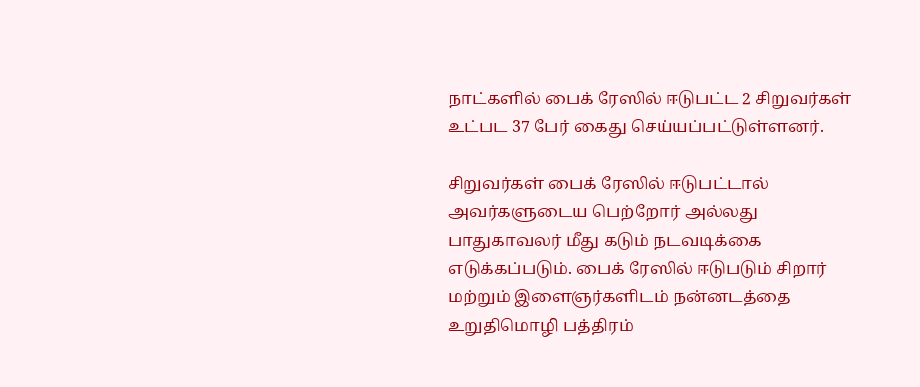நாட்களில் பைக் ரேஸில் ஈடுபட்ட 2 சிறுவர்கள் உட்பட 37 பேர் கைது செய்யப்பட்டுள்ளனர்.

சிறுவர்கள் பைக் ரேஸில் ஈடுபட்டால் அவர்களுடைய பெற்றோர் அல்லது பாதுகாவலர் மீது கடும் நடவடிக்கை எடுக்கப்படும். பைக் ரேஸில் ஈடுபடும் சிறார் மற்றும் இளைஞர்களிடம் நன்னடத்தை உறுதிமொழி பத்திரம்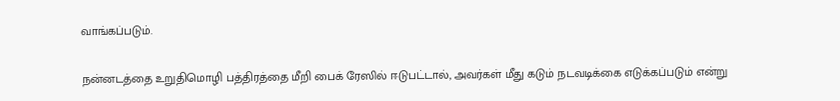வாங்கப்படும்.

நன்னடத்தை உறுதிமொழி பத்திரத்தை மீறி பைக் ரேஸில் ஈடுபட்டால், அவர்கள் மீது கடும் நடவடிக்கை எடுக்கப்படும் என்று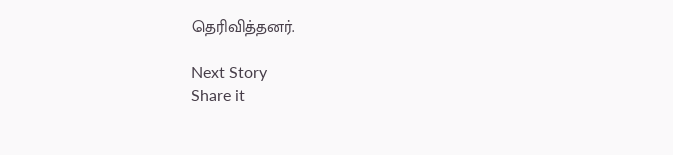தெரிவித்தனர்.

Next Story
Share it